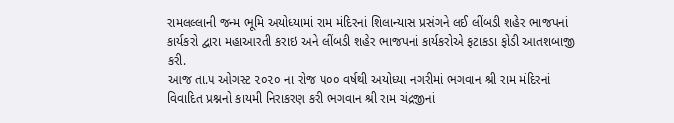રામલલ્લાની જન્મ ભૂમિ અયોધ્યામાં રામ મંદિરનાં શિલાન્યાસ પ્રસંગને લઈ લીંબડી શહેર ભાજપનાં કાર્યકરો દ્વારા મહાઆરતી કરાઇ અને લીંબડી શહેર ભાજપનાં કાર્યકરોએ ફટાકડા ફોડી આતશબાજી કરી.
આજ તા.૫ ઓગસ્ટ ૨૦૨૦ ના રોજ ૫૦૦ વર્ષથી અયોધ્યા નગરીમાં ભગવાન શ્રી રામ મંદિરનાં વિવાદિત પ્રશ્નનો કાયમી નિરાકરણ કરી ભગવાન શ્રી રામ ચંદ્રજીનાં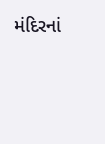મંદિરનાં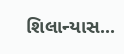શિલાન્યાસ...